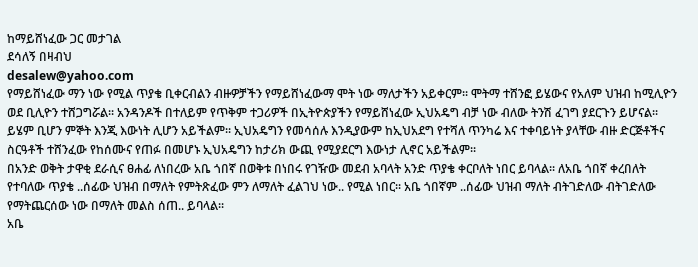ከማይሸነፈው ጋር መታገል
ደሳለኝ በዛብህ
desalew@yahoo.com
የማይሸነፈው ማን ነው የሚል ጥያቄ ቢቀርብልን ብዙዎቻችን የማይሸነፈውማ ሞት ነው ማለታችን አይቀርም፡፡ ሞትማ ተሸንፎ ይሄውና የአለም ህዝብ ከሚሊዮን ወደ ቢሊዮን ተሸጋግሯል፡፡ አንዳንዶች በተለይም የጥቅም ተጋሪዎች በኢትዮጵያችን የማይሸነፈው ኢህአዴግ ብቻ ነው ብለው ትንሽ ፈገግ ያደርጉን ይሆናል፡፡ ይሄም ቢሆን ምኞት እንጂ እውነት ሊሆን አይችልም፡፡ ኢህአዴግን የመሳሰሉ እንዲያውም ከኢህአደግ የተሻለ ጥንካሬ እና ተቀባይነት ያላቸው ብዙ ድርጅቶችና ስርዓቶች ተሸንፈው የከሰሙና የጠፉ በመሆኑ ኢህአዴግን ከታሪክ ውጪ የሚያደርግ እውነታ ሊኖር አይችልም፡፡
በአንድ ወቅት ታዋቂ ደራሲና ፀሐፊ ለነበረው አቤ ጎበኛ በወቅቱ በነበሩ የገዥው መደብ አባላት አንድ ጥያቄ ቀርቦለት ነበር ይባላል፡፡ ለአቤ ጎበኛ ቀረበለት የተባለው ጥያቄ ..ሰፊው ህዝብ በማለት የምትጽፈው ምን ለማለት ፈልገህ ነው.. የሚል ነበር፡፡ አቤ ጎበኛም ..ሰፊው ህዝብ ማለት ብትገድለው ብትገድለው የማትጨርሰው ነው በማለት መልስ ሰጠ.. ይባላል፡፡
አቤ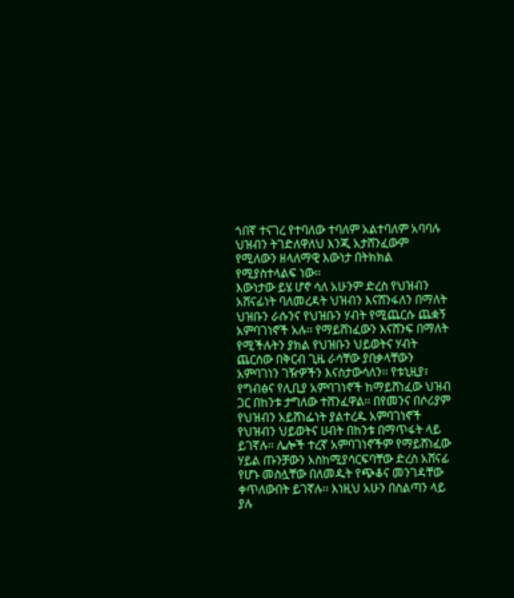ጎበኛ ተናገረ የተባለው ተባለም አልተባለም አባባሉ ህዝብን ትገድለዋለህ እንጂ አታሸንፈውም የሚለውን ዘላለማዊ እውነታ በትክክል የሚያስተላልፍ ነው፡፡
እውነታው ይሄ ሆኖ ሳለ አሁንም ድረስ የህዝብን አሸናፊነት ባለመረዳት ህዝብን እናሸንፋለን በማለት ህዝቡን ራሱንና የህዝቡን ሃብት የሚጨርሱ ጨቋኝ አምባገነኖች አሉ፡፡ የማይሸነፈውን እናሸንፍ በማለት የሚችሉትን ያክል የህዝቡን ህይወትና ሃብት ጨርሰው በቅርብ ጊዜ ራሳቸው ያበቃላቸውን አምባገነን ገዥዎችን እናስታውሳለን፡፡ የቱኒዚያ፣ የግብፅና የሊቢያ አምባገነኖች ከማይሸነፈው ህዝብ ጋር በከንቱ ታግለው ተሸንፈዋል፡፡ በየመንና በሶሪያም የህዝብን አይሸነፌነት ያልተረዱ አምባገነኖች የህዝብን ህይወትና ሀብት በከንቱ በማጥፋት ላይ ይገኛሉ፡፡ ሌሎች ተረኛ አምባገነኖችም የማይሸነፈው ሃይል ጡንቻውን አስከሚያሳርፍባቸው ድረስ አሸናፊ የሆኑ መስሏቸው በለመዱት የጭቆና መንገዳቸው ቀጥለውበት ይገኛሉ፡፡ እነዚህ አሁን በስልጣን ላይ ያሉ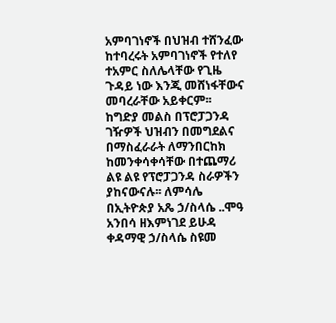አምባገነኖች በህዝብ ተሸንፈው ከተባረሩት አምባገነኖች የተለየ ተአምር ስለሌላቸው የጊዜ ጉዳይ ነው እንጂ መሸነፋቸውና መባረራቸው አይቀርም፡፡
ከግድያ መልስ በፕሮፓጋንዳ
ገዥዎች ህዝብን በመግደልና በማስፈራራት ለማንበርከክ ከመንቀሳቀሳቸው በተጨማሪ ልዩ ልዩ የፕሮፓጋንዳ ስራዎችን ያከናውናሉ፡፡ ለምሳሌ በኢትዮጵያ አጼ ኃ/ስላሴ ..ሞዓ አንበሳ ዘእምነገደ ይሁዳ ቀዳማዊ ኃ/ስላሴ ስዩመ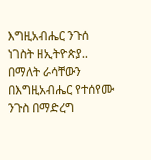እግዚአብሔር ንጉሰ ነገስት ዘኢትዮጵያ.. በማለት ራሳቸውን በእግዚአብሔር የተሰየሙ ንጉስ በማድረግ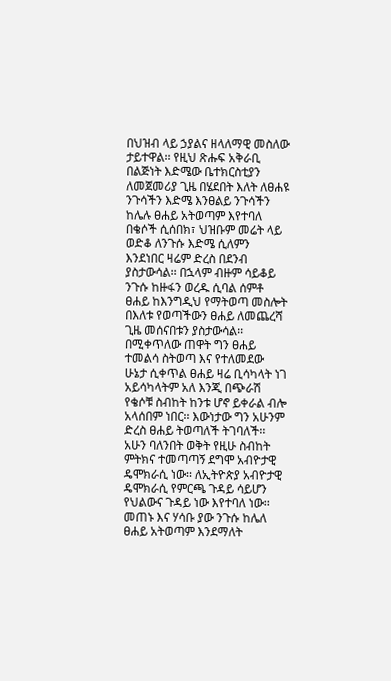በህዝብ ላይ ኃያልና ዘላለማዊ መስለው ታይተዋል፡፡ የዚህ ጽሑፍ አቅራቢ በልጅነት እድሜው ቤተክርስቲያን ለመጀመሪያ ጊዜ በሄደበት እለት ለፀሐዩ ንጉሳችን እድሜ እንፀልይ ንጉሳችን ከሌሉ ፀሐይ አትወጣም እየተባለ በቄሶች ሲሰበክ፣ ህዝቡም መሬት ላይ ወድቆ ለንጉሱ እድሜ ሲለምን እንደነበር ዛሬም ድረስ በደንብ ያስታውሳል፡፡ በኋላም ብዙም ሳይቆይ ንጉሱ ከዙፋን ወረዱ ሲባል ሰምቶ ፀሐይ ከእንግዲህ የማትወጣ መስሎት በእለቱ የወጣችውን ፀሐይ ለመጨረሻ ጊዜ መሰናበቱን ያስታውሳል፡፡ በሚቀጥለው ጠዋት ግን ፀሐይ ተመልሳ ስትወጣ እና የተለመደው ሁኔታ ሲቀጥል ፀሐይ ዛሬ ቢሳካላት ነገ አይሳካላትም አለ እንጂ በጭራሽ የቄሶቹ ስብከት ከንቱ ሆኖ ይቀራል ብሎ አላሰበም ነበር፡፡ እውነታው ግን አሁንም ድረስ ፀሐይ ትወጣለች ትገባለች፡፡
አሁን ባለንበት ወቅት የዚሁ ስብከት ምትክና ተመጣጣኝ ደግሞ አብዮታዊ ዴሞክራሲ ነው፡፡ ለኢትዮጵያ አብዮታዊ ዴሞክራሲ የምርጫ ጉዳይ ሳይሆን የህልውና ጉዳይ ነው እየተባለ ነው፡፡ መጠኑ እና ሃሳቡ ያው ንጉሱ ከሌለ ፀሐይ አትወጣም እንደማለት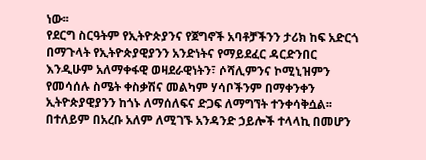ነው፡፡
የደርግ ስርዓትም የኢትዮጵያንና የጀግኖች አባቶቻችንን ታሪክ ከፍ አድርጎ በማጉላት የኢትዮጵያዊያንን አንድነትና የማይደፈር ዳርድንበር እንዲሁም አለማቀፋዊ ወዛደራዊነትን፣ ሶሻሊምንና ኮሚኒዝምን የመሳሰሉ ስሜት ቀስቃሽና መልካም ሃሳቦችንም በማቀንቀን ኢትዮጵያዊያንን ከጎኑ ለማሰለፍና ድጋፍ ለማግኘት ተንቀሳቅሷል፡፡ በተለይም በአረቡ አለም ለሚገኙ አንዳንድ ኃይሎች ተላላኪ በመሆን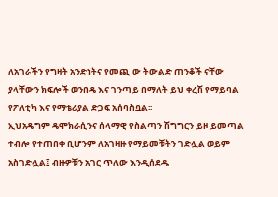ለአገራችን የግዛት አንድነትና የመጪ ው ትውልድ ጠንቆች ናቸው ያላቸውን ክፍሎች ወንበዴ እና ገንጣይ በማለት ይህ ቀረሽ የማይባል የፖለቲካ እና የማቴሪያል ድጋፍ አሰባስቧል፡፡
ኢህአዴግም ዴሞክራሲንና ሰላማዊ የስልጣን ሽግግርን ይዞ ይመጣል ተብሎ የተጠበቀ ቢሆንም ለአገዛዙ የማይመቹትን ገድሏል ወይም አስገድሏል፤ ብዙዎቹን አገር ጥለው እንዲሰደዱ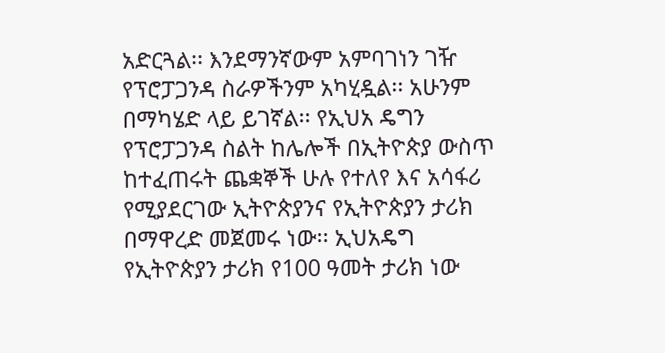አድርጓል፡፡ እንደማንኛውም አምባገነን ገዥ የፕሮፓጋንዳ ስራዎችንም አካሂዷል፡፡ አሁንም በማካሄድ ላይ ይገኛል፡፡ የኢህአ ዴግን የፕሮፓጋንዳ ስልት ከሌሎች በኢትዮጵያ ውስጥ ከተፈጠሩት ጨቋኞች ሁሉ የተለየ እና አሳፋሪ የሚያደርገው ኢትዮጵያንና የኢትዮጵያን ታሪክ በማዋረድ መጀመሩ ነው፡፡ ኢህአዴግ የኢትዮጵያን ታሪክ የ100 ዓመት ታሪክ ነው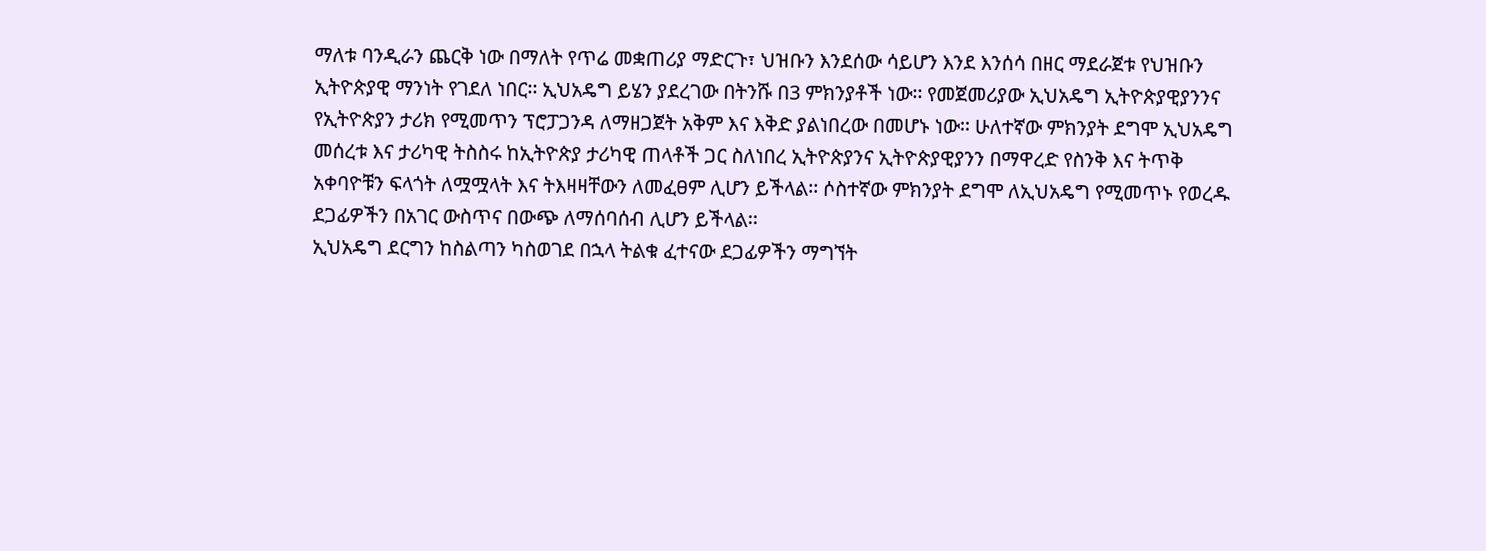ማለቱ ባንዲራን ጨርቅ ነው በማለት የጥሬ መቋጠሪያ ማድርጉ፣ ህዝቡን እንደሰው ሳይሆን እንደ እንሰሳ በዘር ማደራጀቱ የህዝቡን ኢትዮጵያዊ ማንነት የገደለ ነበር፡፡ ኢህአዴግ ይሄን ያደረገው በትንሹ በ3 ምክንያቶች ነው፡፡ የመጀመሪያው ኢህአዴግ ኢትዮጵያዊያንንና የኢትዮጵያን ታሪክ የሚመጥን ፕሮፓጋንዳ ለማዘጋጀት አቅም እና እቅድ ያልነበረው በመሆኑ ነው፡፡ ሁለተኛው ምክንያት ደግሞ ኢህአዴግ መሰረቱ እና ታሪካዊ ትስስሩ ከኢትዮጵያ ታሪካዊ ጠላቶች ጋር ስለነበረ ኢትዮጵያንና ኢትዮጵያዊያንን በማዋረድ የስንቅ እና ትጥቅ አቀባዮቹን ፍላጎት ለሟሟላት እና ትእዛዛቸውን ለመፈፀም ሊሆን ይችላል፡፡ ሶስተኛው ምክንያት ደግሞ ለኢህአዴግ የሚመጥኑ የወረዱ ደጋፊዎችን በአገር ውስጥና በውጭ ለማሰባሰብ ሊሆን ይችላል፡፡
ኢህአዴግ ደርግን ከስልጣን ካስወገደ በኋላ ትልቁ ፈተናው ደጋፊዎችን ማግኘት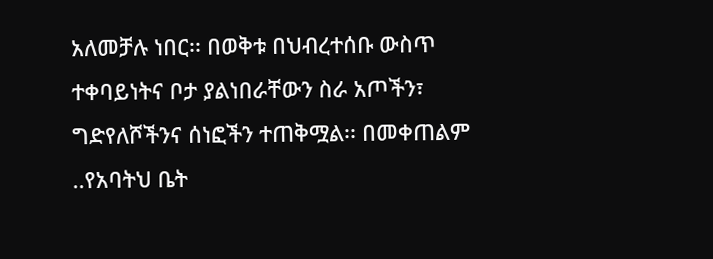አለመቻሉ ነበር፡፡ በወቅቱ በህብረተሰቡ ውስጥ ተቀባይነትና ቦታ ያልነበራቸውን ስራ አጦችን፣ ግድየለሾችንና ሰነፎችን ተጠቅሟል፡፡ በመቀጠልም ..የአባትህ ቤት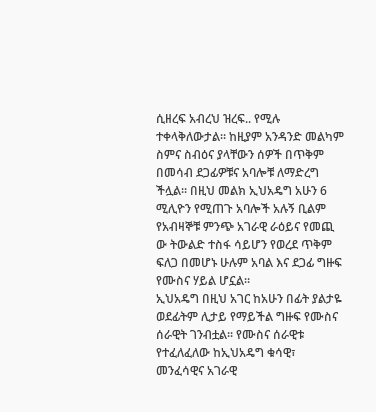ሲዘረፍ አብረህ ዝረፍ.. የሚሉ ተቀላቅለውታል፡፡ ከዚያም አንዳንድ መልካም ስምና ስብዕና ያላቸውን ሰዎች በጥቅም በመሳብ ደጋፊዎቹና አባሎቹ ለማድረግ ችሏል፡፡ በዚህ መልክ ኢህአዴግ አሁን 6 ሚሊዮን የሚጠጉ አባሎች አሉኝ ቢልም የአብዛኞቹ ምንጭ አገራዊ ራዕይና የመጪ ው ትውልድ ተስፋ ሳይሆን የወረደ ጥቅም ፍለጋ በመሆኑ ሁሉም አባል እና ደጋፊ ግዙፍ የሙስና ሃይል ሆኗል፡፡
ኢህአዴግ በዚህ አገር ከአሁን በፊት ያልታዬ ወደፊትም ሊታይ የማይችል ግዙፍ የሙስና ሰራዊት ገንብቷል፡፡ የሙስና ሰራዊቱ የተፈለፈለው ከኢህአዴግ ቁሳዊ፣ መንፈሳዊና አገራዊ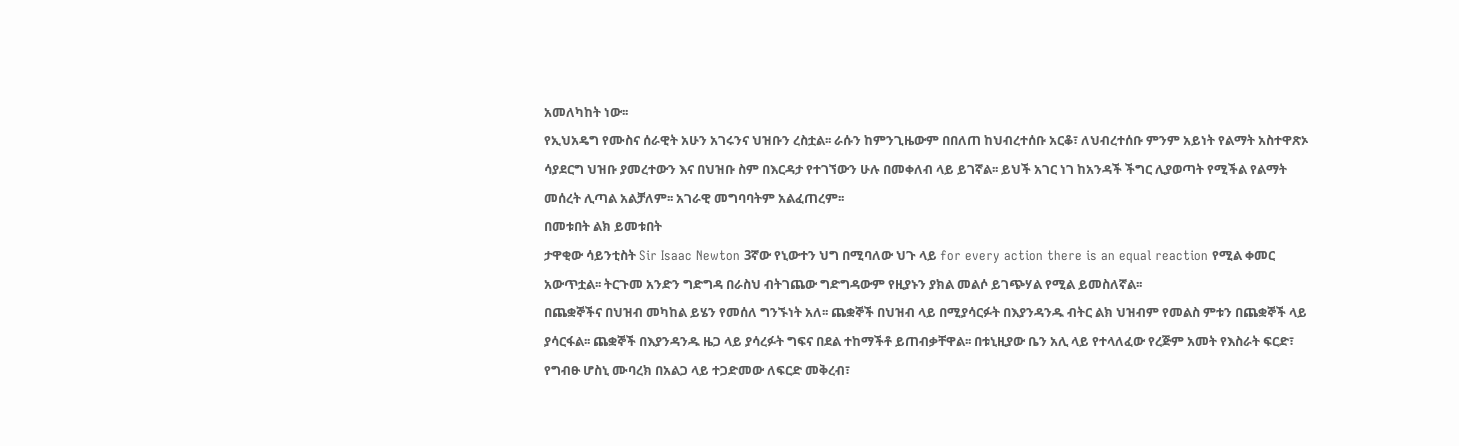አመለካከት ነው፡፡
የኢህአዴግ የሙስና ሰራዊት አሁን አገሩንና ህዝቡን ረስቷል፡፡ ራሱን ከምንጊዜውም በበለጠ ከህብረተሰቡ አርቆ፣ ለህብረተሰቡ ምንም አይነት የልማት አስተዋጽኦ ሳያደርግ ህዝቡ ያመረተውን እና በህዝቡ ስም በእርዳታ የተገኘውን ሁሉ በመቀለብ ላይ ይገኛል፡፡ ይህች አገር ነገ ከአንዳች ችግር ሊያወጣት የሚችል የልማት መሰረት ሊጣል አልቻለም፡፡ አገራዊ መግባባትም አልፈጠረም፡፡
በመቱበት ልክ ይመቱበት
ታዋቂው ሳይንቲስት Sir Isaac Newton 3ኛው የኒውተን ህግ በሚባለው ህጉ ላይ for every action there is an equal reaction የሚል ቀመር አውጥቷል፡፡ ትርጉመ አንድን ግድግዳ በራስህ ብትገጨው ግድግዳውም የዚያኑን ያክል መልሶ ይገጭሃል የሚል ይመስለኛል፡፡
በጨቋኞችና በህዝብ መካከል ይሄን የመሰለ ግንኙነት አለ፡፡ ጨቋኞች በህዝብ ላይ በሚያሳርፉት በእያንዳንዱ ብትር ልክ ህዝብም የመልስ ምቱን በጨቋኞች ላይ ያሳርፋል፡፡ ጨቋኞች በእያንዳንዱ ዜጋ ላይ ያሳረፉት ግፍና በደል ተከማችቶ ይጠብቃቸዋል፡፡ በቱኒዚያው ቤን አሊ ላይ የተላለፈው የረጅም አመት የእስራት ፍርድ፣ የግብፁ ሆስኒ ሙባረክ በአልጋ ላይ ተጋድመው ለፍርድ መቅረብ፣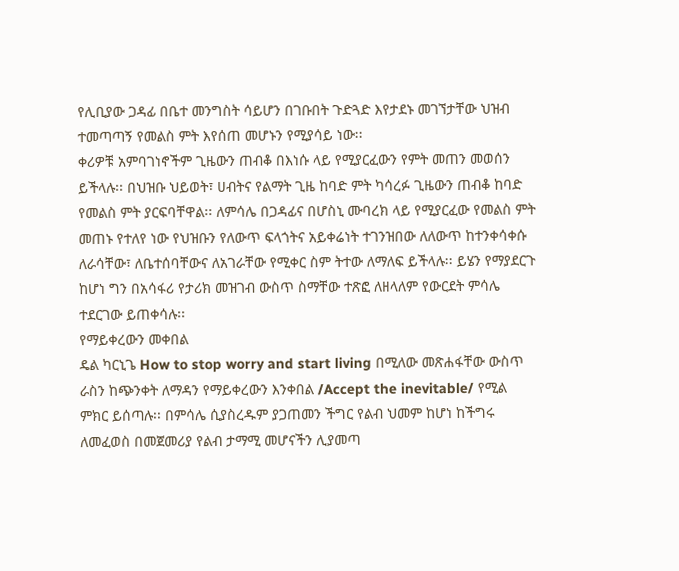የሊቢያው ጋዳፊ በቤተ መንግስት ሳይሆን በገቡበት ጉድጓድ እየታደኑ መገኘታቸው ህዝብ ተመጣጣኝ የመልስ ምት እየሰጠ መሆኑን የሚያሳይ ነው፡፡
ቀሪዎቹ አምባገነኖችም ጊዜውን ጠብቆ በእነሱ ላይ የሚያርፈውን የምት መጠን መወሰን ይችላሉ፡፡ በህዝቡ ህይወት፣ ሀብትና የልማት ጊዜ ከባድ ምት ካሳረፉ ጊዜውን ጠብቆ ከባድ የመልስ ምት ያርፍባቸዋል፡፡ ለምሳሌ በጋዳፊና በሆስኒ ሙባረክ ላይ የሚያርፈው የመልስ ምት መጠኑ የተለየ ነው የህዝቡን የለውጥ ፍላጎትና አይቀሬነት ተገንዝበው ለለውጥ ከተንቀሳቀሱ ለራሳቸው፣ ለቤተሰባቸውና ለአገራቸው የሚቀር ስም ትተው ለማለፍ ይችላሉ፡፡ ይሄን የማያደርጉ ከሆነ ግን በአሳፋሪ የታሪክ መዝገብ ውስጥ ስማቸው ተጽፎ ለዘላለም የውርደት ምሳሌ ተደርገው ይጠቀሳሉ፡፡
የማይቀረውን መቀበል
ዴል ካርኒጌ How to stop worry and start living በሚለው መጽሐፋቸው ውስጥ ራስን ከጭንቀት ለማዳን የማይቀረውን እንቀበል /Accept the inevitable/ የሚል ምክር ይሰጣሉ፡፡ በምሳሌ ሲያስረዱም ያጋጠመን ችግር የልብ ህመም ከሆነ ከችግሩ ለመፈወስ በመጀመሪያ የልብ ታማሚ መሆናችን ሊያመጣ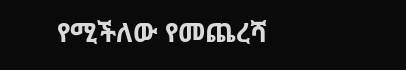የሚችለው የመጨረሻ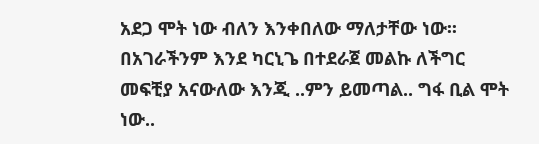አደጋ ሞት ነው ብለን እንቀበለው ማለታቸው ነው፡፡ በአገራችንም እንደ ካርኒጌ በተደራጀ መልኩ ለችግር መፍቺያ አናውለው እንጂ ..ምን ይመጣል.. ግፋ ቢል ሞት ነው..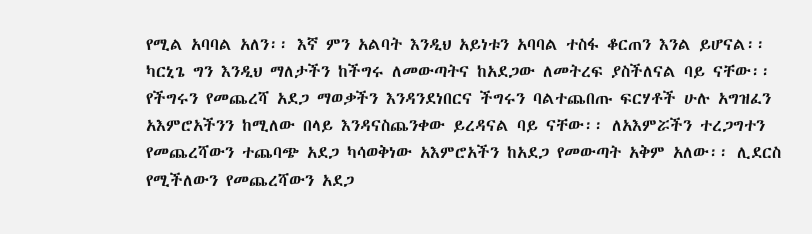የሚል አባባል አለን፡፡ እኛ ምን አልባት እንዲህ አይነቱን አባባል ተስፋ ቆርጠን እንል ይሆናል፡፡ ካርኒጌ ግን እንዲህ ማለታችን ከችግሩ ለመውጣትና ከአደጋው ለመትረፍ ያስችለናል ባይ ናቸው፡፡ የችግሩን የመጨረሻ አደጋ ማወቃችን እንዳንደነበርና ችግሩን ባልተጨበጡ ፍርሃቶች ሁሉ አግዝፈን አእምሮአችንን ከሚለው በላይ እንዳናስጨንቀው ይረዳናል ባይ ናቸው፡፡ ለአእምሯችን ተረጋግተን የመጨረሻውን ተጨባጭ አደጋ ካሳወቅነው አእምሮአችን ከአደጋ የመውጣት አቅም አለው፡፡ ሊደርስ የሚችለውን የመጨረሻውን አደጋ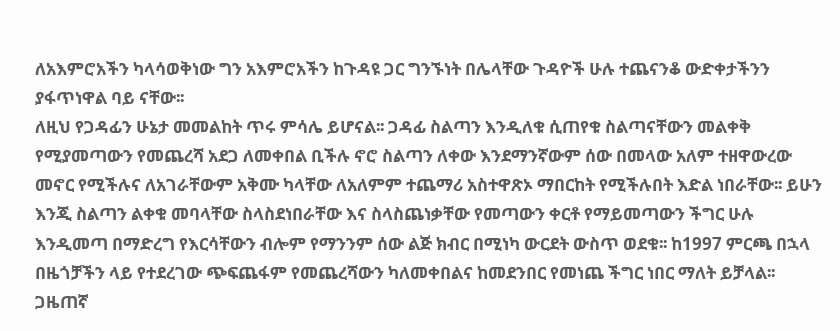ለአእምሮአችን ካላሳወቅነው ግን አእምሮአችን ከጉዳዩ ጋር ግንኙነት በሌላቸው ጉዳዮች ሁሉ ተጨናንቆ ውድቀታችንን ያፋጥነዋል ባይ ናቸው፡፡
ለዚህ የጋዳፊን ሁኔታ መመልከት ጥሩ ምሳሌ ይሆናል፡፡ ጋዳፊ ስልጣን እንዲለቁ ሲጠየቁ ስልጣናቸውን መልቀቅ የሚያመጣውን የመጨረሻ አደጋ ለመቀበል ቢችሉ ኖሮ ስልጣን ለቀው እንደማንኛውም ሰው በመላው አለም ተዘዋውረው መኖር የሚችሉና ለአገራቸውም አቅሙ ካላቸው ለአለምም ተጨማሪ አስተዋጽኦ ማበርከት የሚችሉበት እድል ነበራቸው፡፡ ይሁን እንጂ ስልጣን ልቀቁ መባላቸው ስላስደነበራቸው እና ስላስጨነቃቸው የመጣውን ቀርቶ የማይመጣውን ችግር ሁሉ እንዲመጣ በማድረግ የእርሳቸውን ብሎም የማንንም ሰው ልጅ ክብር በሚነካ ውርደት ውስጥ ወደቁ፡፡ ከ1997 ምርጫ በኋላ በዜጎቻችን ላይ የተደረገው ጭፍጨፋም የመጨረሻውን ካለመቀበልና ከመደንበር የመነጨ ችግር ነበር ማለት ይቻላል፡፡ ጋዜጠኛ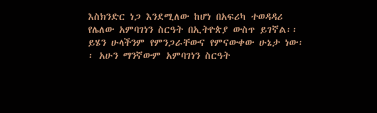እስክንድር ነጋ እንደሚለው ከሆነ በአፍሪካ ተወዳዳሪ የሌለው አምባገነን ስርዓት በኢትዮጵያ ውስጥ ይገኛል፡፡ ይሄን ሁላችንም የምንጋራቸውና የምናውቀው ሁኔታ ነው፡፡ አሁን ማንኛውም አምባገነን ስርዓት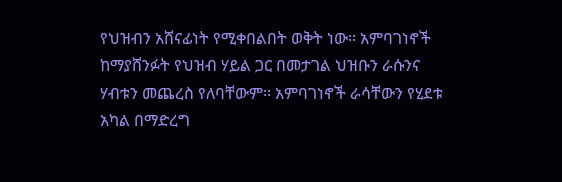የህዝብን አሸናፊነት የሚቀበልበት ወቅት ነው፡፡ አምባገነኖች ከማያሸንፉት የህዝብ ሃይል ጋር በመታገል ህዝቡን ራሱንና ሃብቱን መጨረስ የለባቸውም፡፡ አምባገነኖች ራሳቸውን የሂደቱ አካል በማድረግ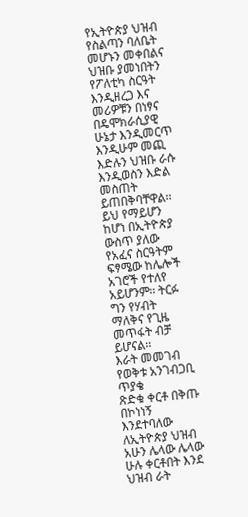የኢትዮጵያ ህዝብ የስልጣን ባለቤት መሆኑን መቀበልና ህዝቡ ያመነበትን የፖለቲካ ስርዓት እንዲዘረጋ እና መሪዎቹን በነፃና በዴሞክራሲያዊ ሁኔታ እንዲመርጥ እንዲሁም መጪ እድሉን ህዝቡ ራሱ እንዲወስን እድል መስጠት ይጠበቅባቸዋል፡፡ ይህ የማይሆን ከሆነ በኢትዮጵያ ውስጥ ያለው የአፈና ስርዓትም ፍፃሜው ከሌሎች አገሮች የተለየ አይሆንም፡፡ ትርፉ ግን የሃብት ማለቅና የጊዜ መጥፋት ብቻ ይሆናል፡፡
እራት መመገብ የወቅቱ አንገብጋቢ ጥያቄ
ጽድቁ ቀርቶ በቅጡ በኮነነኝ እንደተባለው ለኢትዮጵያ ህዝብ አሁን ሌላው ሌላው ሁሉ ቀርቶበት እንደ ህዝብ ራት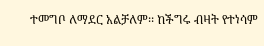ተመግቦ ለማደር አልቻለም፡፡ ከችግሩ ብዛት የተነሳም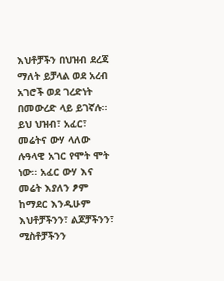እህቶቻችን በህዝብ ደረጃ ማለት ይቻላል ወደ አረብ አገሮች ወደ ገረድነት በመውረድ ላይ ይገኛሉ፡፡ ይህ ህዝብ፣ አፈር፣ መሬትና ውሃ ላለው ሉዓላዊ አገር የሞት ሞት ነው፡፡ አፈር ውሃ እና መሬት እያለን ፆም ከማደር እንዲሁም እህቶቻችንን፣ ልጆቻችንን፣ ሚስቶቻችንን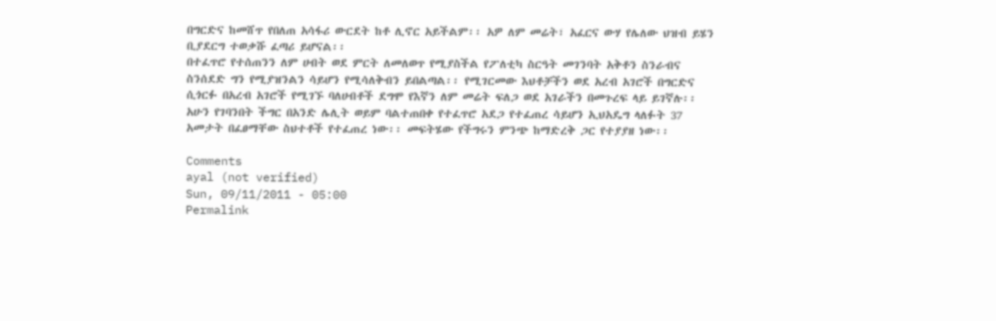በግርድና ከመሸጥ የበለጠ አሳፋሪ ውርደት ከቶ ሊኖር አይችልም፡፡ አዎ ለም መሬት፣ አፈርና ውሃ የሌለው ህዝብ ይሄን ቢያደርግ ተወቃሹ ፈጣሪ ይሆናል፡፡
በተፈጥሮ የተሰጠንን ለም ሀብት ወደ ምርት ለመለወጥ የሚያስችል የፖለቲካ ስርዓት መገንባት አቅቶን ስንራብና ስንሰደድ ግን የሚያዝንልን ሳይሆን የሚሳለቅብን ይበልጣል፡፡ የሚገርመው እህቶቻችን ወደ አረብ አገሮች በግርድና ሲጎርፉ በአረብ አገሮች የሚገኙ ባለሀብቶች ደግሞ የእኛን ለም መሬት ፍለጋ ወደ አገራችን በመጉረፍ ላይ ይገኛሉ፡፡
አሁን የገባንበት ችግር በአንድ ሌሊት ወይም ባልተጠበቀ የተፈጥሮ አደጋ የተፈጠረ ሳይሆን ኢህአዴግ ላለፉት 37 አመታት በፈፀማቸው ስህተቶች የተፈጠረ ነው፡፡ መፍትሄው የችግሩን ምንጭ ከማድረቅ ጋር የተያያዘ ነው፡፡

Comments
ayal (not verified)
Sun, 09/11/2011 - 05:00
Permalink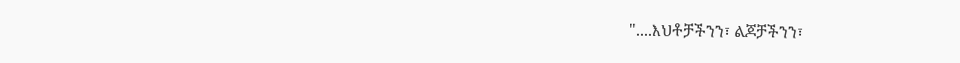"....እህቶቻችንን፣ ልጆቻችንን፣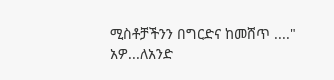ሚስቶቻችንን በግርድና ከመሸጥ ...."
አዎ...ለአንድ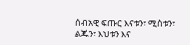ሰብአዊ ፍጡር እናቱን፣ ሚስቱን፣ ልጁን፣ እህቱን እና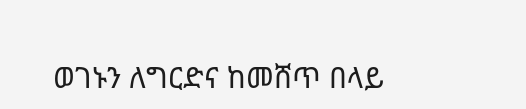ወገኑን ለግርድና ከመሸጥ በላይ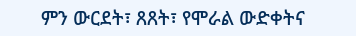ምን ውርደት፣ ጸጸት፣ የሞራል ውድቀትና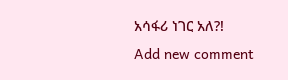አሳፋሪ ነገር አለ?!
Add new comment